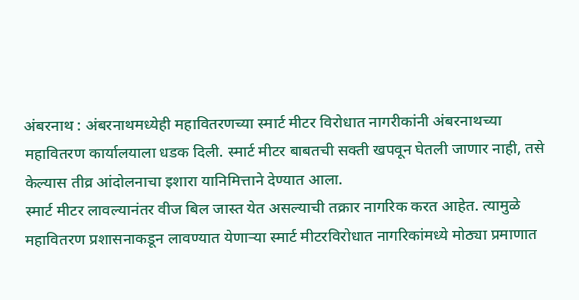अंबरनाथ : अंबरनाथमध्येही महावितरणच्या स्मार्ट मीटर विरोधात नागरीकांनी अंबरनाथच्या महावितरण कार्यालयाला धडक दिली. स्मार्ट मीटर बाबतची सक्ती खपवून घेतली जाणार नाही, तसे केल्यास तीव्र आंदोलनाचा इशारा यानिमित्ताने देण्यात आला.
स्मार्ट मीटर लावल्यानंतर वीज बिल जास्त येत असल्याची तक्रार नागरिक करत आहेत. त्यामुळे महावितरण प्रशासनाकडून लावण्यात येणाऱ्या स्मार्ट मीटरविरोधात नागरिकांमध्ये मोठ्या प्रमाणात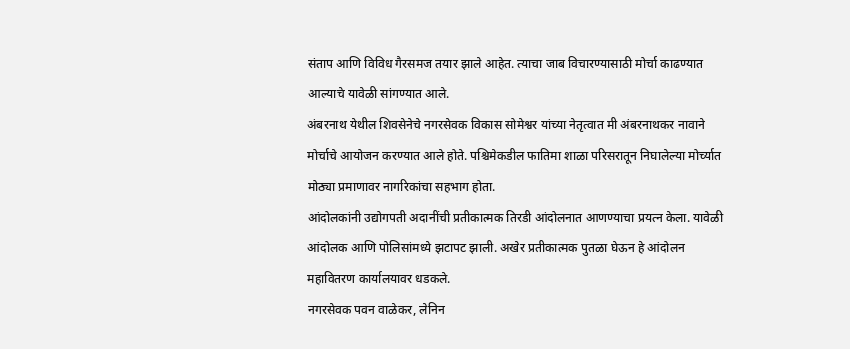संताप आणि विविध गैरसमज तयार झाले आहेत. त्याचा जाब विचारण्यासाठी मोर्चा काढण्यात आल्याचे यावेळी सांगण्यात आले.
अंबरनाथ येथील शिवसेनेचे नगरसेवक विकास सोमेश्वर यांच्या नेतृत्वात मी अंबरनाथकर नावाने मोर्चाचे आयोजन करण्यात आले होते. पश्चिमेकडील फातिमा शाळा परिसरातून निघालेल्या मोर्च्यात मोठ्या प्रमाणावर नागरिकांचा सहभाग होता.
आंदोलकांनी उद्योगपती अदानींची प्रतीकात्मक तिरडी आंदोलनात आणण्याचा प्रयत्न केला. यावेळी आंदोलक आणि पोलिसांमध्ये झटापट झाली. अखेर प्रतीकात्मक पुतळा घेऊन हे आंदोलन महावितरण कार्यालयावर धडकले.
नगरसेवक पवन वाळेकर, लेनिन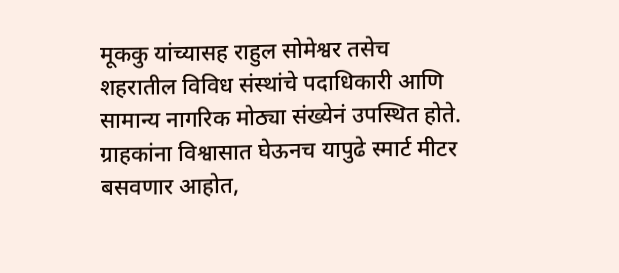मूककु यांच्यासह राहुल सोमेश्वर तसेच शहरातील विविध संस्थांचे पदाधिकारी आणि सामान्य नागरिक मोठ्या संख्येनं उपस्थित होते.
ग्राहकांना विश्वासात घेऊनच यापुढे स्मार्ट मीटर बसवणार आहोत,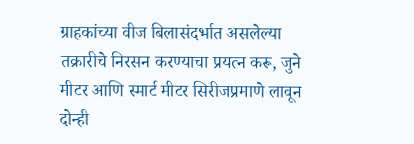ग्राहकांच्या वीज बिलासंदर्भात असलेल्या तक्रारीचे निरसन करण्याचा प्रयत्न करू, जुने मीटर आणि स्मार्ट मीटर सिरीजप्रमाणे लावून दोन्ही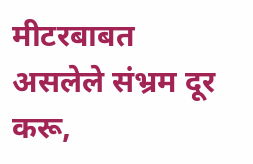मीटरबाबत असलेले संभ्रम दूर करू,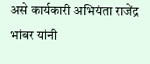असे कार्यकारी अभियंता राजेंद्र भांबर यांनी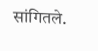सांगितले.